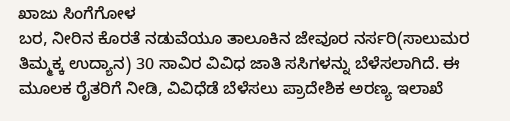ಖಾಜು ಸಿಂಗೆಗೋಳ
ಬರ, ನೀರಿನ ಕೊರತೆ ನಡುವೆಯೂ ತಾಲೂಕಿನ ಜೇವೂರ ನರ್ಸರಿ(ಸಾಲುಮರ ತಿಮ್ಮಕ್ಕ ಉದ್ಯಾನ) 30 ಸಾವಿರ ವಿವಿಧ ಜಾತಿ ಸಸಿಗಳನ್ನು ಬೆಳೆಸಲಾಗಿದೆ. ಈ ಮೂಲಕ ರೈತರಿಗೆ ನೀಡಿ, ವಿವಿಧೆಡೆ ಬೆಳೆಸಲು ಪ್ರಾದೇಶಿಕ ಅರಣ್ಯ ಇಲಾಖೆ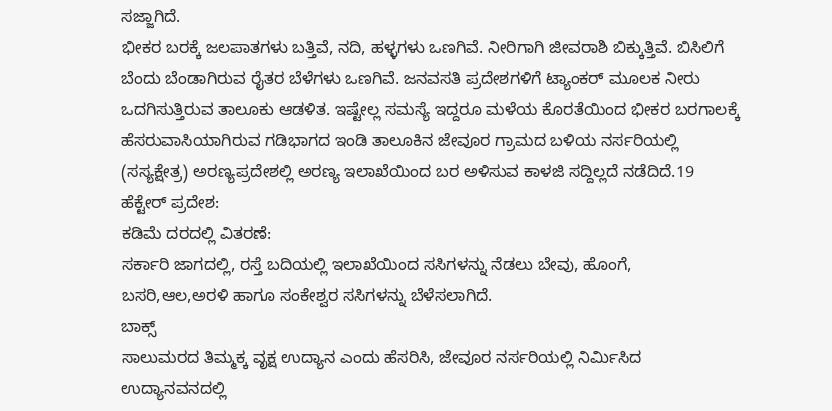ಸಜ್ಜಾಗಿದೆ.
ಭೀಕರ ಬರಕ್ಕೆ ಜಲಪಾತಗಳು ಬತ್ತಿವೆ, ನದಿ, ಹಳ್ಳಗಳು ಒಣಗಿವೆ. ನೀರಿಗಾಗಿ ಜೀವರಾಶಿ ಬಿಕ್ಕುತ್ತಿವೆ. ಬಿಸಿಲಿಗೆ ಬೆಂದು ಬೆಂಡಾಗಿರುವ ರೈತರ ಬೆಳೆಗಳು ಒಣಗಿವೆ. ಜನವಸತಿ ಪ್ರದೇಶಗಳಿಗೆ ಟ್ಯಾಂಕರ್ ಮೂಲಕ ನೀರು ಒದಗಿಸುತ್ತಿರುವ ತಾಲೂಕು ಆಡಳಿತ. ಇಷ್ಟೇಲ್ಲ ಸಮಸ್ಯೆ ಇದ್ದರೂ ಮಳೆಯ ಕೊರತೆಯಿಂದ ಭೀಕರ ಬರಗಾಲಕ್ಕೆ ಹೆಸರುವಾಸಿಯಾಗಿರುವ ಗಡಿಭಾಗದ ಇಂಡಿ ತಾಲೂಕಿನ ಜೇವೂರ ಗ್ರಾಮದ ಬಳಿಯ ನರ್ಸರಿಯಲ್ಲಿ (ಸಸ್ಯಕ್ಷೇತ್ರ) ಅರಣ್ಯಪ್ರದೇಶಲ್ಲಿ ಅರಣ್ಯ ಇಲಾಖೆಯಿಂದ ಬರ ಅಳಿಸುವ ಕಾಳಜಿ ಸದ್ದಿಲ್ಲದೆ ನಡೆದಿದೆ.19 ಹೆಕ್ಟೇರ್ ಪ್ರದೇಶ:
ಕಡಿಮೆ ದರದಲ್ಲಿ ವಿತರಣೆ:
ಸರ್ಕಾರಿ ಜಾಗದಲ್ಲಿ, ರಸ್ತೆ ಬದಿಯಲ್ಲಿ ಇಲಾಖೆಯಿಂದ ಸಸಿಗಳನ್ನು ನೆಡಲು ಬೇವು, ಹೊಂಗೆ, ಬಸರಿ,ಆಲ,ಅರಳಿ ಹಾಗೂ ಸಂಕೇಶ್ವರ ಸಸಿಗಳನ್ನು ಬೆಳೆಸಲಾಗಿದೆ.
ಬಾಕ್ಸ್
ಸಾಲುಮರದ ತಿಮ್ಮಕ್ಕ ವೃಕ್ಷ ಉದ್ಯಾನ ಎಂದು ಹೆಸರಿಸಿ, ಜೇವೂರ ನರ್ಸರಿಯಲ್ಲಿ ನಿರ್ಮಿಸಿದ ಉದ್ಯಾನವನದಲ್ಲಿ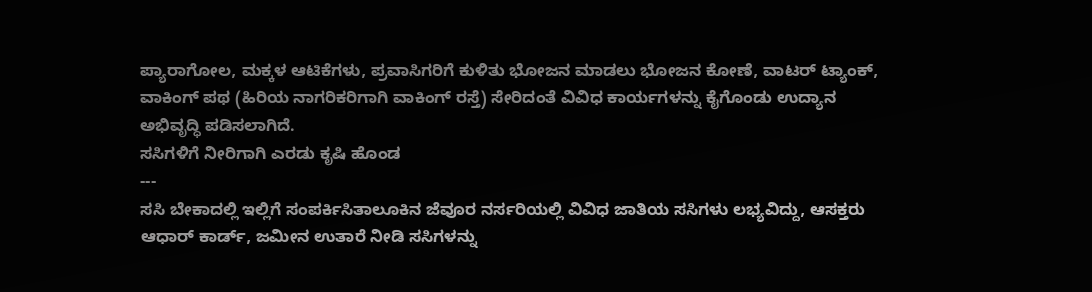ಪ್ಯಾರಾಗೋಲ, ಮಕ್ಕಳ ಆಟಿಕೆಗಳು, ಪ್ರವಾಸಿಗರಿಗೆ ಕುಳಿತು ಭೋಜನ ಮಾಡಲು ಭೋಜನ ಕೋಣೆ, ವಾಟರ್ ಟ್ಯಾಂಕ್, ವಾಕಿಂಗ್ ಪಥ (ಹಿರಿಯ ನಾಗರಿಕರಿಗಾಗಿ ವಾಕಿಂಗ್ ರಸ್ತೆ) ಸೇರಿದಂತೆ ವಿವಿಧ ಕಾರ್ಯಗಳನ್ನು ಕೈಗೊಂಡು ಉದ್ಯಾನ ಅಭಿವೃದ್ಧಿ ಪಡಿಸಲಾಗಿದೆ.
ಸಸಿಗಳಿಗೆ ನೀರಿಗಾಗಿ ಎರಡು ಕೃಷಿ ಹೊಂಡ
---
ಸಸಿ ಬೇಕಾದಲ್ಲಿ ಇಲ್ಲಿಗೆ ಸಂಪರ್ಕಿಸಿತಾಲೂಕಿನ ಜೆವೂರ ನರ್ಸರಿಯಲ್ಲಿ ವಿವಿಧ ಜಾತಿಯ ಸಸಿಗಳು ಲಭ್ಯವಿದ್ದು, ಆಸಕ್ತರು ಆಧಾರ್ ಕಾರ್ಡ್, ಜಮೀನ ಉತಾರೆ ನೀಡಿ ಸಸಿಗಳನ್ನು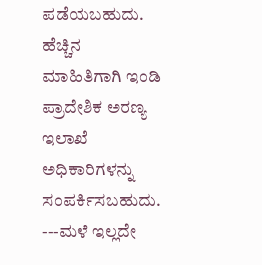ಪಡೆಯಬಹುದು. ಹೆಚ್ಚಿನ ಮಾಹಿತಿಗಾಗಿ ಇಂಡಿ ಪ್ರಾದೇಶಿಕ ಅರಣ್ಯ ಇಲಾಖೆ ಅಧಿಕಾರಿಗಳನ್ನು ಸಂಪರ್ಕಿಸಬಹುದು.
---ಮಳೆ ಇಲ್ಲದೇ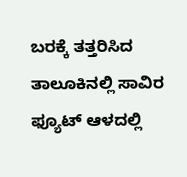ಬರಕ್ಕೆ ತತ್ತರಿಸಿದ ತಾಲೂಕಿನಲ್ಲಿ ಸಾವಿರ ಫ್ಯೂಟ್ ಆಳದಲ್ಲಿ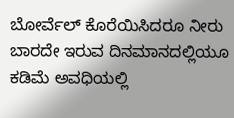ಬೋರ್ವೆಲ್ ಕೊರೆಯಿಸಿದರೂ ನೀರು ಬಾರದೇ ಇರುವ ದಿನಮಾನದಲ್ಲಿಯೂ ಕಡಿಮೆ ಅವಧಿಯಲ್ಲಿ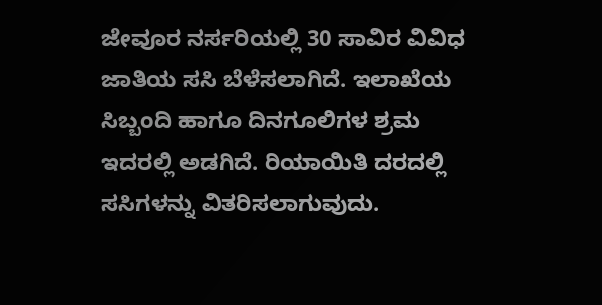ಜೇವೂರ ನರ್ಸರಿಯಲ್ಲಿ 30 ಸಾವಿರ ವಿವಿಧ ಜಾತಿಯ ಸಸಿ ಬೆಳೆಸಲಾಗಿದೆ. ಇಲಾಖೆಯ ಸಿಬ್ಬಂದಿ ಹಾಗೂ ದಿನಗೂಲಿಗಳ ಶ್ರಮ ಇದರಲ್ಲಿ ಅಡಗಿದೆ. ರಿಯಾಯಿತಿ ದರದಲ್ಲಿ ಸಸಿಗಳನ್ನು ವಿತರಿಸಲಾಗುವುದು.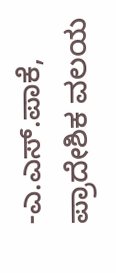-ಎ.ಎಸ್.ಪಾಕೆ, ಪ್ರಾದೇಶಿಕ ವಲಯ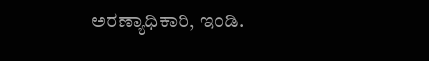ಅರಣ್ಯಾಧಿಕಾರಿ, ಇಂಡಿ.